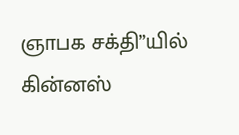ஞாபக சக்தி”யில் கின்னஸ்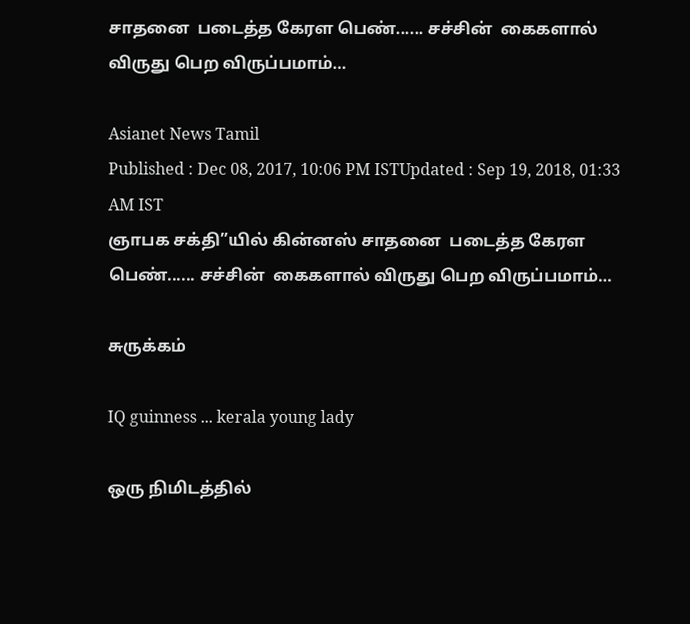சாதனை  படைத்த கேரள பெண்...... சச்சின்  கைகளால் விருது பெற விருப்பமாம்…

Asianet News Tamil
Published : Dec 08, 2017, 10:06 PM ISTUpdated : Sep 19, 2018, 01:33 AM IST
ஞாபக சக்தி”யில் கின்னஸ் சாதனை  படைத்த கேரள பெண்...... சச்சின்  கைகளால் விருது பெற விருப்பமாம்…

சுருக்கம்

IQ guinness ... kerala young lady

ஒரு நிமிடத்தில்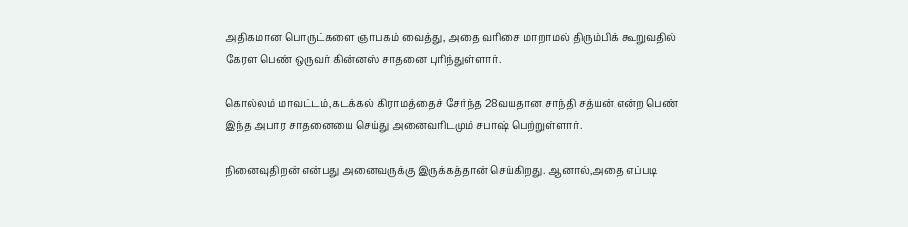அதிகமான பொருட்களை ஞாபகம் வைத்து, அதை வரிசை மாறாமல் திரும்பிக் கூறுவதில் கேரள பெண் ஒருவர் கின்னஸ் சாதனை புரிந்துள்ளார்.

கொல்லம் மாவட்டம்,கடக்கல் கிராமத்தைச் சேர்ந்த 28வயதான சாந்தி சத்யன் என்ற பெண் இந்த அபார சாதனையை செய்து அனைவரிடமும் சபாஷ் பெற்றுள்ளார்.

நினைவுதிறன் என்பது அனைவருக்கு இருக்கத்தான் செய்கிறது. ஆனால்,அதை எப்படி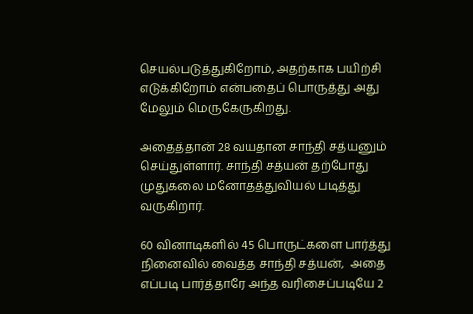செயல்படுத்துகிறோம், அதற்காக பயிற்சி எடுக்கிறோம் என்பதைப் பொருத்து அது மேலும் மெருகேருகிறது.

அதைத்தான் 28 வயதான சாந்தி சத்யனும் செய்துள்ளார். சாந்தி சத்யன் தற்போது முதுகலை மனோதத்துவியல் படித்து வருகிறார்.

60 வினாடிகளில் 45 பொருட்களை பார்த்து நினைவில் வைத்த சாந்தி சத்யன்,  அதை எப்படி பார்த்தாரே அந்த வரிசைப்படியே 2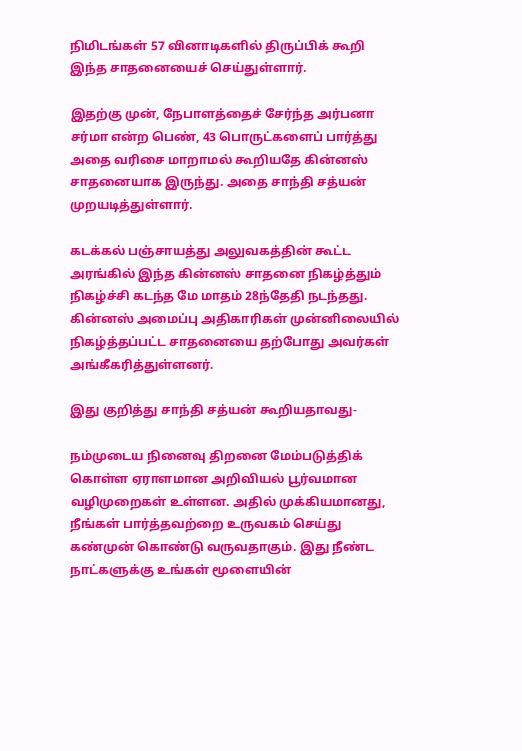நிமிடங்கள் 57 வினாடிகளில் திருப்பிக் கூறி இந்த சாதனையைச் செய்துள்ளார்.

இதற்கு முன், நேபாளத்தைச் சேர்ந்த அர்பனா சர்மா என்ற பெண், 43 பொருட்களைப் பார்த்து அதை வரிசை மாறாமல் கூறியதே கின்னஸ் சாதனையாக இருந்து. அதை சாந்தி சத்யன் முறயடித்துள்ளார்.

கடக்கல் பஞ்சாயத்து அலுவகத்தின் கூட்ட அரங்கில் இந்த கின்னஸ் சாதனை நிகழ்த்தும் நிகழ்ச்சி கடந்த மே மாதம் 28ந்தேதி நடந்தது. கின்னஸ் அமைப்பு அதிகாரிகள் முன்னிலையில் நிகழ்த்தப்பட்ட சாதனையை தற்போது அவர்கள் அங்கீகரித்துள்ளனர்.

இது குறித்து சாந்தி சத்யன் கூறியதாவது-

நம்முடைய நினைவு திறனை மேம்படுத்திக் கொள்ள ஏராளமான அறிவியல் பூர்வமான வழிமுறைகள் உள்ளன. அதில் முக்கியமானது, நீங்கள் பார்த்தவற்றை உருவகம் செய்து கண்முன் கொண்டு வருவதாகும். இது நீண்ட நாட்களுக்கு உங்கள் மூளையின்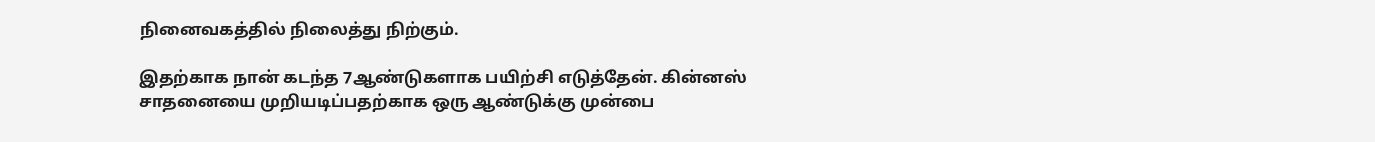நினைவகத்தில் நிலைத்து நிற்கும்.

இதற்காக நான் கடந்த 7ஆண்டுகளாக பயிற்சி எடுத்தேன். கின்னஸ் சாதனையை முறியடிப்பதற்காக ஒரு ஆண்டுக்கு முன்பை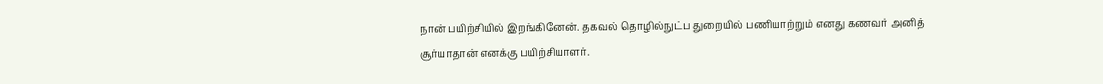நான் பயிற்சியில் இறங்கினேன். தகவல் தொழில்நுட்ப துறையில் பணியாற்றும் எனது கணவர் அனித் சூர்யாதான் எனக்கு பயிற்சியாளர்.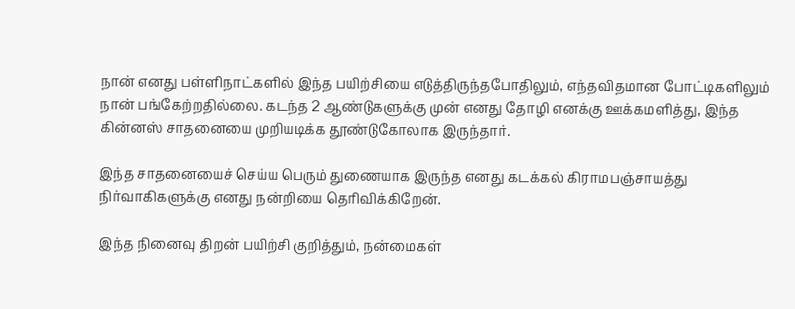நான் எனது பள்ளிநாட்களில் இந்த பயிற்சியை எடுத்திருந்தபோதிலும், எந்தவிதமான போட்டிகளிலும் நான் பங்கேற்றதில்லை. கடந்த 2 ஆண்டுகளுக்கு முன் எனது தோழி எனக்கு ஊக்கமளித்து, இந்த கின்னஸ் சாதனையை முறியடிக்க தூண்டுகோலாக இருந்தார்.

இந்த சாதனையைச் செய்ய பெரும் துணையாக இருந்த எனது கடக்கல் கிராமபஞ்சாயத்து நிர்வாகிகளுக்கு எனது நன்றியை தெரிவிக்கிறேன்.

இந்த நினைவு திறன் பயிற்சி குறித்தும், நன்மைகள்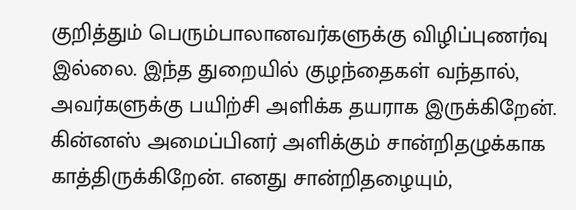குறித்தும் பெரும்பாலானவர்களுக்கு விழிப்புணர்வு இல்லை. இந்த துறையில் குழந்தைகள் வந்தால், அவர்களுக்கு பயிற்சி அளிக்க தயராக இருக்கிறேன். கின்னஸ் அமைப்பினர் அளிக்கும் சான்றிதழுக்காக காத்திருக்கிறேன். எனது சான்றிதழையும்,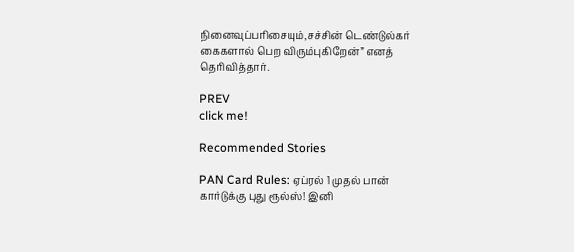நினைவுப்பரிசையும்,சச்சின் டெண்டுல்கர் கைகளால் பெற விரும்புகிறேன்” எனத் தெரிவித்தார்.

PREV
click me!

Recommended Stories

PAN Card Rules: ஏப்ரல் 1 முதல் பான் கார்டுக்கு புது ரூல்ஸ்! இனி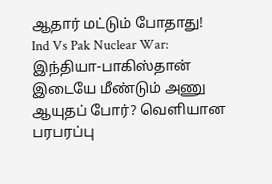ஆதார் மட்டும் போதாது!
Ind Vs Pak Nuclear War: இந்தியா-பாகிஸ்தான் இடையே மீண்டும் அணு ஆயுதப் போர்? வெளியான பரபரப்பு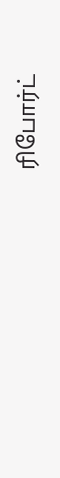ரிபோர்ட்